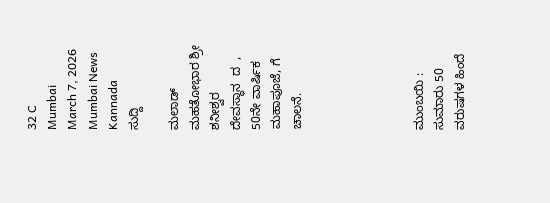32 C
Mumbai
March 7, 2026
Mumbai News Kannada
ಸುದ್ದಿ

ಮಲಾಡ್ ಮಹತೋಭಾರ ಶ್ರೀ ಶನೀಶ್ವರ ದೇವಸ್ಥಾನ  ದ  , 50ನೇ ವಾರ್ಷಿಕ ಮಹಾಪೂಜೆ, ಗೆ ಚಾಲನೆ.





ಮುಂಬಯಿ : ಸುಮಾರು 50 ವರುಷಗಳ ಹಿಂದೆ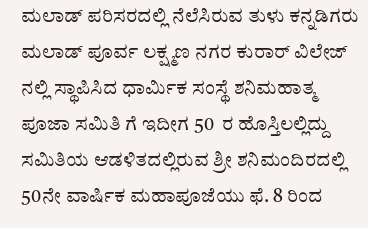ಮಲಾಡ್ ಪರಿಸರದಲ್ಲಿ ನೆಲೆಸಿರುವ ತುಳು ಕನ್ನಡಿಗರು ಮಲಾಡ್ ಪೂರ್ವ ಲಕ್ಷ್ಮಣ ನಗರ ಕುರಾರ್ ವಿಲೇಜ್ ನಲ್ಲಿ ಸ್ಥಾಪಿಸಿದ ಧಾರ್ಮಿಕ ಸಂಸ್ಥೆ ಶನಿಮಹಾತ್ಮ ಪೂಜಾ ಸಮಿತಿ ಗೆ ಇದೀಗ 50  ರ ಹೊಸ್ತಿಲಲ್ಲಿದ್ದು ಸಮಿತಿಯ ಆಡಳಿತದಲ್ಲಿರುವ ಶ್ರೀ ಶನಿಮಂದಿರದಲ್ಲಿ 50ನೇ ವಾರ್ಷಿಕ ಮಹಾಪೂಜೆಯು ಫೆ. 8 ರಿಂದ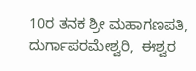10ರ ತನಕ ಶ್ರೀ ಮಹಾಗಣಪತಿ,  ದುರ್ಗಾಪರಮೇಶ್ವರಿ,  ಈಶ್ವರ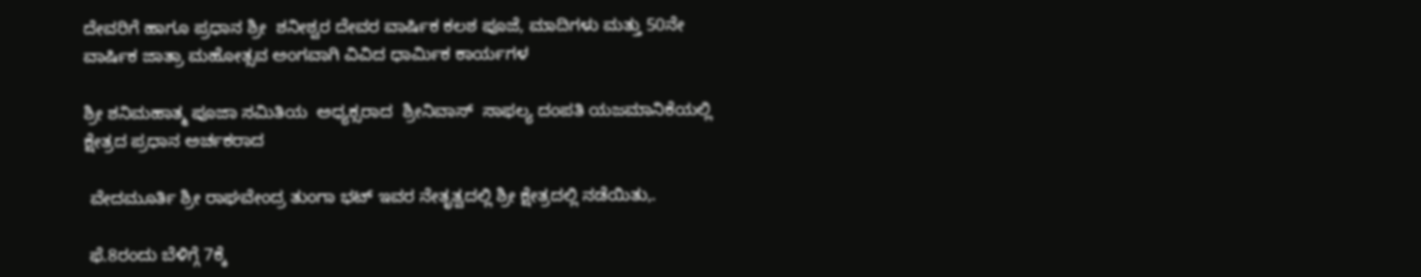ದೇವರಿಗೆ ಹಾಗೂ ಪ್ರಧಾನ ಶ್ರೀ  ಶನೀಶ್ವರ ದೇವರ ವಾರ್ಷಿಕ ಕಲಶ ಪೂಜೆ, ಮಾದಿಗಳು ಮತ್ತು 50ನೇ ವಾರ್ಷಿಕ ಜಾತ್ರಾ ಮಹೋತ್ಸವ ಅಂಗವಾಗಿ ವಿವಿದ ಧಾರ್ಮಿಕ ಕಾರ್ಯಗಳ

ಶ್ರೀ ಶನಿಮಹಾತ್ಮ ಪೂಜಾ ಸಮಿತಿಯ  ಅಧ್ಯಕ್ಸರಾದ  ಶ್ರೀನಿವಾಸ್  ಸಾಫಲ್ಯ ದಂಪತಿ ಯಜಮಾನಿಕೆಯಲ್ಲಿ  ಕ್ಷೇತ್ರದ ಪ್ರಧಾನ ಅರ್ಚಕರಾದ

 ವೇದಮೂರ್ತಿ ಶ್ರೀ ರಾಘವೇಂದ್ರ ತುಂಗಾ ಭಟ್ ಇವರ ನೇತೃತ್ವದಲ್ಲಿ ಶ್ರೀ ಕ್ಷೇತ್ರದಲ್ಲಿ ನಡೆಯಿತು,.

 ಫೆ.8ರಂದು ಬೆಳಿಗ್ಗೆ 7ಕ್ಕೆ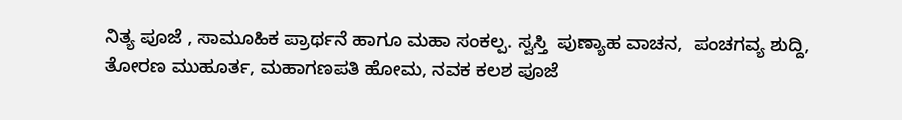ನಿತ್ಯ ಪೂಜೆ , ಸಾಮೂಹಿಕ ಪ್ರಾರ್ಥನೆ ಹಾಗೂ ಮಹಾ ಸಂಕಲ್ಪ. ಸ್ವಸ್ತಿ  ಪುಣ್ಯಾಹ ವಾಚನ,  ಪಂಚಗವ್ಯ ಶುದ್ದಿ, ತೋರಣ ಮುಹೂರ್ತ, ಮಹಾಗಣಪತಿ ಹೋಮ, ನವಕ ಕಲಶ ಪೂಜೆ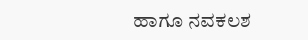ಹಾಗೂ ನವಕಲಶ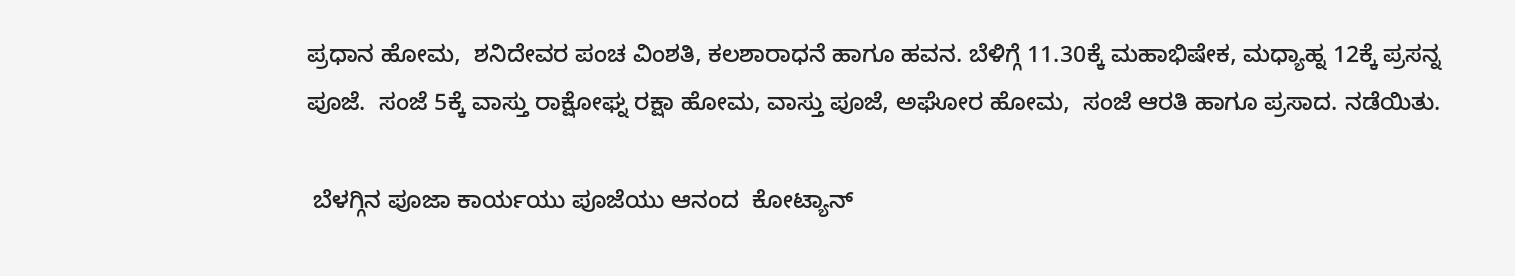ಪ್ರಧಾನ ಹೋಮ,  ಶನಿದೇವರ ಪಂಚ ವಿಂಶತಿ, ಕಲಶಾರಾಧನೆ ಹಾಗೂ ಹವನ. ಬೆಳಿಗ್ಗೆ 11.30ಕ್ಕೆ ಮಹಾಭಿಷೇಕ, ಮಧ್ಯಾಹ್ನ 12ಕ್ಕೆ ಪ್ರಸನ್ನ ಪೂಜೆ.  ಸಂಜೆ 5ಕ್ಕೆ ವಾಸ್ತು ರಾಕ್ಷೋಘ್ನ ರಕ್ಷಾ ಹೋಮ, ವಾಸ್ತು ಪೂಜೆ, ಅಘೋರ ಹೋಮ,  ಸಂಜೆ ಆರತಿ ಹಾಗೂ ಪ್ರಸಾದ. ನಡೆಯಿತು.

 ಬೆಳಗ್ಗಿನ ಪೂಜಾ ಕಾರ್ಯಯು ಪೂಜೆಯು ಆನಂದ  ಕೋಟ್ಯಾನ್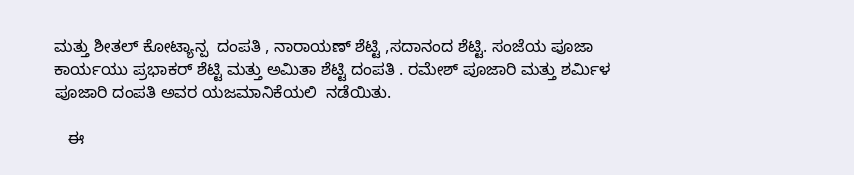ಮತ್ತು ಶೀತಲ್ ಕೋಟ್ಯಾನ್ಪ  ದಂಪತಿ , ನಾರಾಯಣ್ ಶೆಟ್ಟಿ ,ಸದಾನಂದ ಶೆಟ್ಟಿ. ಸಂಜೆಯ ಪೂಜಾ ಕಾರ್ಯಯು ಪ್ರಭಾಕರ್ ಶೆಟ್ಟಿ ಮತ್ತು ಅಮಿತಾ ಶೆಟ್ಟಿ ದಂಪತಿ . ರಮೇಶ್ ಪೂಜಾರಿ ಮತ್ತು ಶರ್ಮಿಳ ಪೂಜಾರಿ ದಂಪತಿ ಅವರ ಯಜಮಾನಿಕೆಯಲಿ  ನಡೆಯಿತು.

   ಈ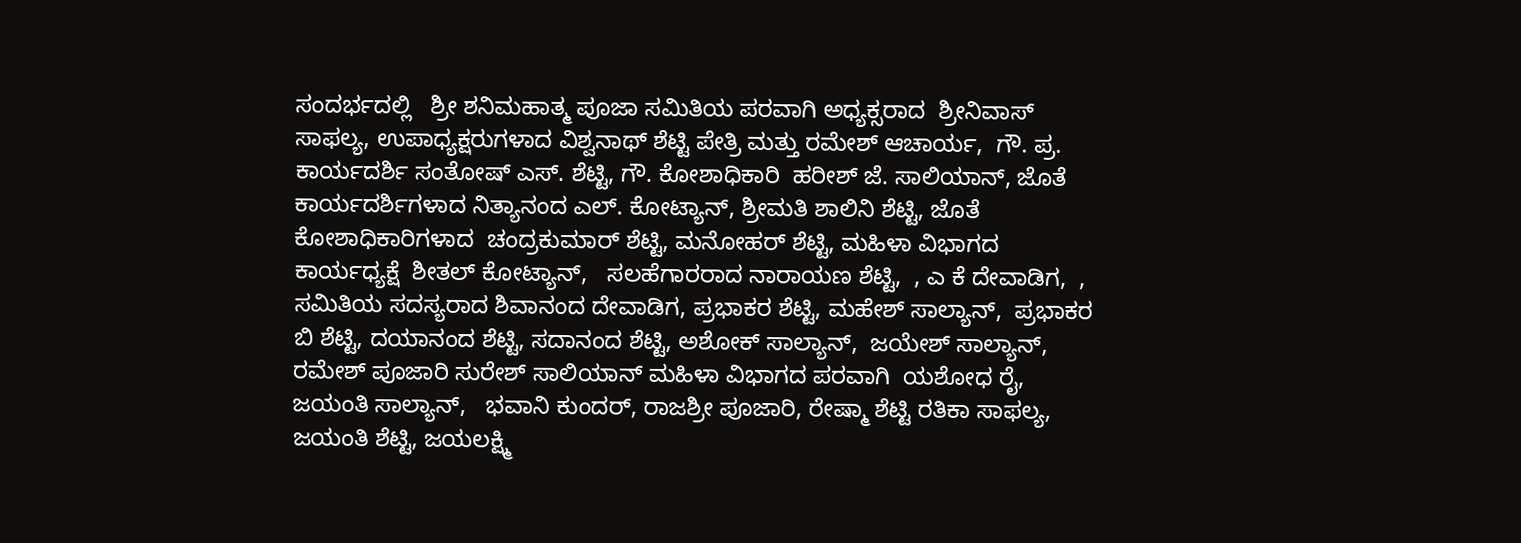ಸಂದರ್ಭದಲ್ಲಿ   ಶ್ರೀ ಶನಿಮಹಾತ್ಮ ಪೂಜಾ ಸಮಿತಿಯ ಪರವಾಗಿ ಅಧ್ಯಕ್ಸರಾದ  ಶ್ರೀನಿವಾಸ್  ಸಾಫಲ್ಯ, ಉಪಾಧ್ಯಕ್ಷರುಗಳಾದ ವಿಶ್ವನಾಥ್ ಶೆಟ್ಟಿ ಪೇತ್ರಿ ಮತ್ತು ರಮೇಶ್ ಆಚಾರ್ಯ,  ಗೌ. ಪ್ರ. ಕಾರ್ಯದರ್ಶಿ ಸಂತೋಷ್ ಎಸ್. ಶೆಟ್ಟಿ, ಗೌ. ಕೋಶಾಧಿಕಾರಿ  ಹರೀಶ್ ಜೆ. ಸಾಲಿಯಾನ್, ಜೊತೆ ಕಾರ್ಯದರ್ಶಿಗಳಾದ ನಿತ್ಯಾನಂದ ಎಲ್. ಕೋಟ್ಯಾನ್, ಶ್ರೀಮತಿ ಶಾಲಿನಿ ಶೆಟ್ಟಿ, ಜೊತೆ ಕೋಶಾಧಿಕಾರಿಗಳಾದ  ಚಂದ್ರಕುಮಾರ್ ಶೆಟ್ಟಿ, ಮನೋಹರ್ ಶೆಟ್ಟಿ, ಮಹಿಳಾ ವಿಭಾಗದ ಕಾರ್ಯಧ್ಯಕ್ಷೆ  ಶೀತಲ್ ಕೋಟ್ಯಾನ್,   ಸಲಹೆಗಾರರಾದ ನಾರಾಯಣ ಶೆಟ್ಟಿ,  , ಎ ಕೆ ದೇವಾಡಿಗ,  ,  ಸಮಿತಿಯ ಸದಸ್ಯರಾದ ಶಿವಾನಂದ ದೇವಾಡಿಗ, ಪ್ರಭಾಕರ ಶೆಟ್ಟಿ, ಮಹೇಶ್ ಸಾಲ್ಯಾನ್,  ಪ್ರಭಾಕರ ಬಿ ಶೆಟ್ಟಿ, ದಯಾನಂದ ಶೆಟ್ಟಿ, ಸದಾನಂದ ಶೆಟ್ಟಿ, ಅಶೋಕ್ ಸಾಲ್ಯಾನ್,  ಜಯೇಶ್ ಸಾಲ್ಯಾನ್,   ರಮೇಶ್ ಪೂಜಾರಿ ಸುರೇಶ್ ಸಾಲಿಯಾನ್ ಮಹಿಳಾ ವಿಭಾಗದ ಪರವಾಗಿ  ಯಶೋಧ ರೈ,  ಜಯಂತಿ ಸಾಲ್ಯಾನ್,   ಭವಾನಿ ಕುಂದರ್, ರಾಜಶ್ರೀ ಪೂಜಾರಿ, ರೇಷ್ಮಾ ಶೆಟ್ಟಿ ರತಿಕಾ ಸಾಫಲ್ಯ,  ಜಯಂತಿ ಶೆಟ್ಟಿ, ಜಯಲಕ್ಷ್ಮಿ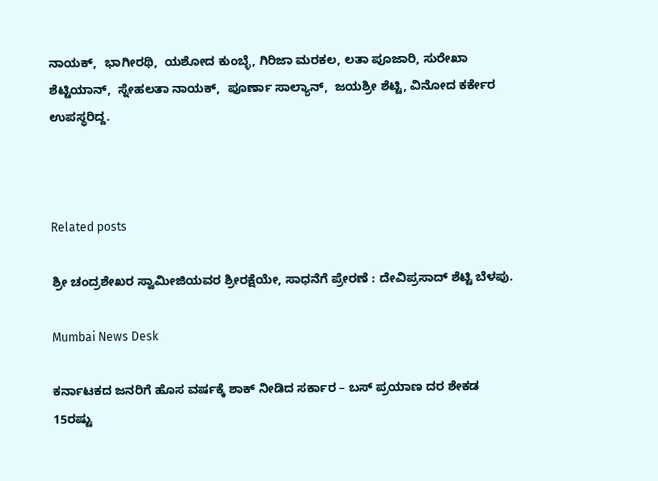ನಾಯಕ್,  ಭಾಗೀರಥಿ,  ಯಶೋದ ಕುಂಬ್ಳೆ, ಗಿರಿಜಾ ಮರಕಲ, ಲತಾ ಪೂಜಾರಿ, ಸುರೇಖಾ ಶೆಟ್ಟಿಯಾನ್,  ಸ್ನೇಹಲತಾ ನಾಯಕ್,  ಪೂರ್ಣಾ ಸಾಲ್ಯಾನ್,  ಜಯಶ್ರೀ ಶೆಟ್ಟಿ, ವಿನೋದ ಕರ್ಕೇರ ಉಪಸ್ಥರಿದ್ದ.



Related posts

ಶ್ರೀ ಚಂದ್ರಶೇಖರ ಸ್ವಾಮೀಜಿಯವರ ಶ್ರೀರಕ್ಷೆಯೇ, ಸಾಧನೆಗೆ ಪ್ರೇರಣೆ : ದೇವಿಪ್ರಸಾದ್ ಶೆಟ್ಟಿ ಬೆಳಪು.

Mumbai News Desk

ಕರ್ನಾಟಕದ ಜನರಿಗೆ ಹೊಸ ವರ್ಷಕ್ಕೆ ಶಾಕ್ ನೀಡಿದ ಸರ್ಕಾರ – ಬಸ್ ಪ್ರಯಾಣ ದರ ಶೇಕಡ 15ರಷ್ಟು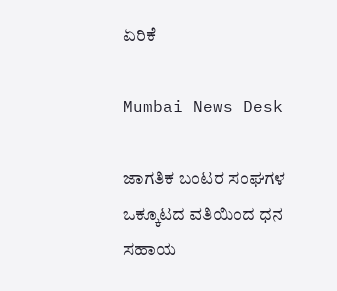ಏರಿಕೆ

Mumbai News Desk

ಜಾಗತಿಕ ಬಂಟರ ಸಂಘಗಳ ಒಕ್ಕೂಟದ ವತಿಯಿಂದ ಧನ ಸಹಾಯ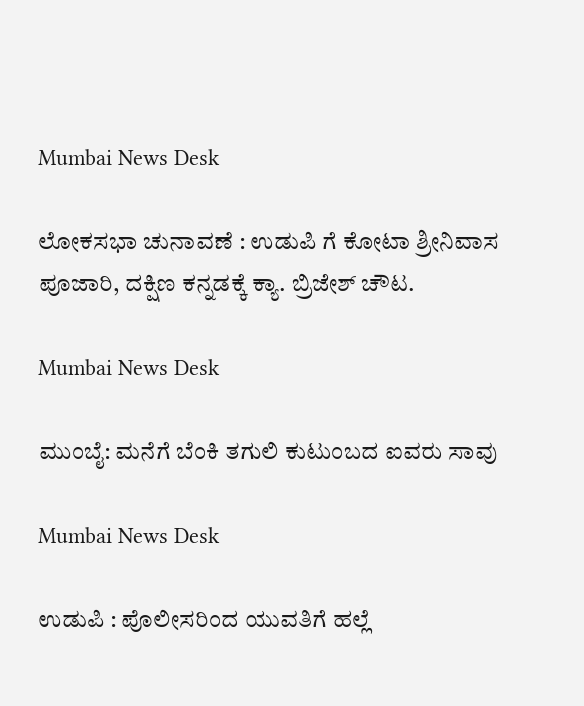Mumbai News Desk

ಲೋಕಸಭಾ ಚುನಾವಣೆ : ಉಡುಪಿ ಗೆ ಕೋಟಾ ಶ್ರೀನಿವಾಸ ಪೂಜಾರಿ, ದಕ್ಷಿಣ ಕನ್ನಡಕ್ಕೆ ಕ್ಯಾ. ಬ್ರಿಜೇಶ್ ಚೌಟ.

Mumbai News Desk

ಮುಂಬೈ: ಮನೆಗೆ ಬೆಂಕಿ ತಗುಲಿ ಕುಟುಂಬದ ಐವರು ಸಾವು

Mumbai News Desk

ಉಡುಪಿ : ಪೊಲೀಸರಿಂದ ಯುವತಿಗೆ ಹಲ್ಲೆ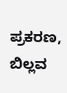ಪ್ರಕರಣ, ಬಿಲ್ಲವ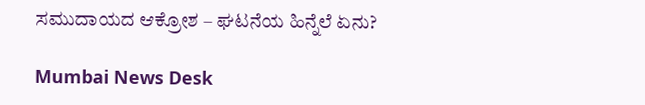ಸಮುದಾಯದ ಆಕ್ರೋಶ – ಘಟನೆಯ ಹಿನ್ನೆಲೆ ಏನು?

Mumbai News Desk